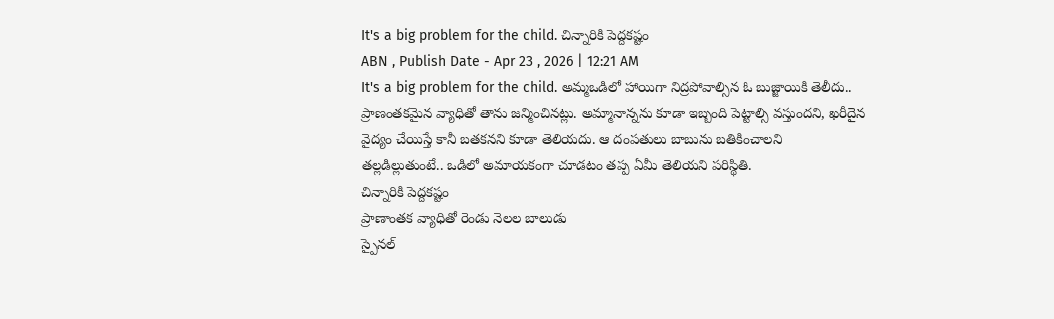It's a big problem for the child. చిన్నారికి పెద్దకష్టం
ABN , Publish Date - Apr 23 , 2026 | 12:21 AM
It's a big problem for the child. అమ్మఒడిలో హాయిగా నిద్రపోవాల్సిన ఓ బుజ్జాయికి తెలీదు.. ప్రాణంతకమైన వ్యాధితో తాను జన్మించినట్లు. అమ్మానాన్నను కూడా ఇబ్బంది పెట్టాల్సి వస్తుందని, ఖరీదైన వైద్యం చేయిస్తే కానీ బతకనని కూడా తెలియదు. ఆ దంపతులు బాబును బతికించాలని తల్లడిల్లుతుంటే.. ఒడిలో అమాయకంగా చూడటం తప్ప ఏమీ తెలియని పరిస్థితి.
చిన్నారికి పెద్దకష్టం
ప్రాణాంతక వ్యాధితో రెండు నెలల బాలుడు
స్పైనల్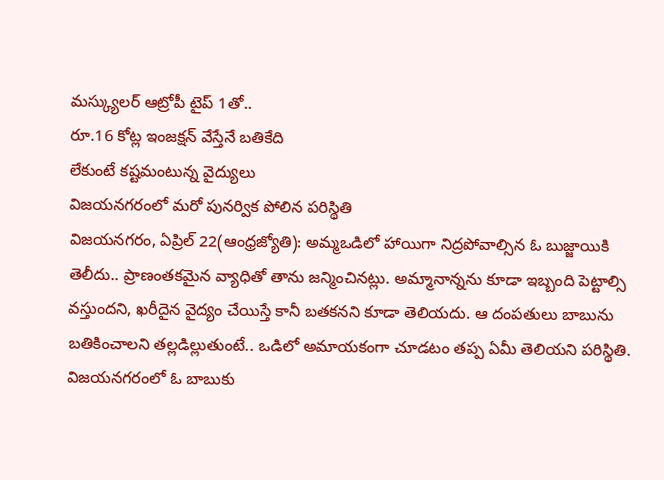మస్క్యులర్ ఆట్రోపీ టైప్ 1తో..
రూ.16 కోట్ల ఇంజక్షన్ వేస్తేనే బతికేది
లేకుంటే కష్టమంటున్న వైద్యులు
విజయనగరంలో మరో పునర్విక పోలిన పరిస్థితి
విజయనగరం, ఏప్రిల్ 22(ఆంధ్రజ్యోతి): అమ్మఒడిలో హాయిగా నిద్రపోవాల్సిన ఓ బుజ్జాయికి తెలీదు.. ప్రాణంతకమైన వ్యాధితో తాను జన్మించినట్లు. అమ్మానాన్నను కూడా ఇబ్బంది పెట్టాల్సి వస్తుందని, ఖరీదైన వైద్యం చేయిస్తే కానీ బతకనని కూడా తెలియదు. ఆ దంపతులు బాబును బతికించాలని తల్లడిల్లుతుంటే.. ఒడిలో అమాయకంగా చూడటం తప్ప ఏమీ తెలియని పరిస్థితి. విజయనగరంలో ఓ బాబుకు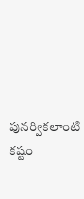పునర్వికలాంటి కష్టం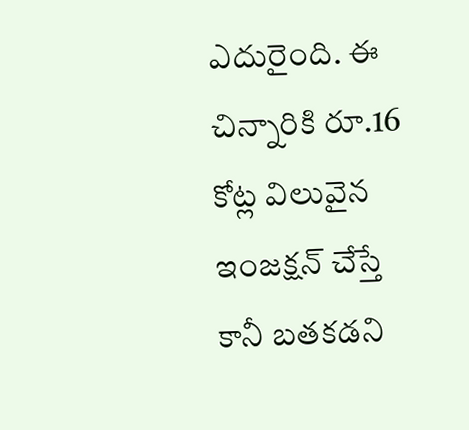ఎదురైంది. ఈ చిన్నారికి రూ.16 కోట్ల విలువైన ఇంజక్షన్ చేస్తే కానీ బతకడని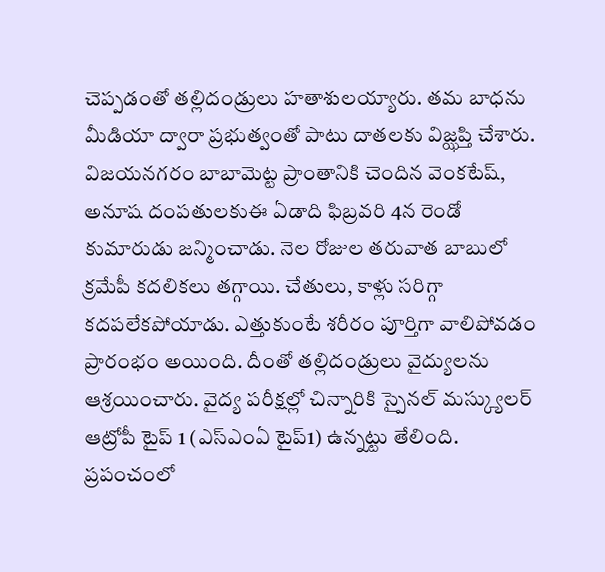చెప్పడంతో తల్లిదండ్రులు హతాశులయ్యారు. తమ బాధను మీడియా ద్వారా ప్రభుత్వంతో పాటు దాతలకు విజ్ఝప్తి చేశారు. విజయనగరం బాబామెట్ట ప్రాంతానికి చెందిన వెంకటేష్, అనూష దంపతులకుఈ ఏడాది ఫిబ్రవరి 4న రెండో కుమారుడు జన్మించాడు. నెల రోజుల తరువాత బాబులో క్రమేపీ కదలికలు తగ్గాయి. చేతులు, కాళ్లు సరిగ్గా కదపలేకపోయాడు. ఎత్తుకుంటే శరీరం పూర్తిగా వాలిపోవడం ప్రారంభం అయింది. దీంతో తల్లిదండ్రులు వైద్యులను ఆశ్రయించారు. వైద్య పరీక్షల్లో చిన్నారికి స్పైనల్ మస్క్యులర్ ఆట్రోపీ టైప్ 1 (ఎస్ఎంఏ టైప్1) ఉన్నట్టు తేలింది. ప్రపంచంలో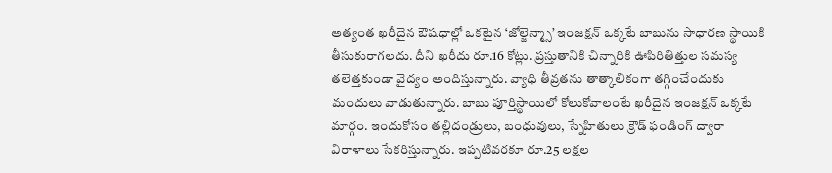అత్యంత ఖరీదైన ఔషధాల్లో ఒకటైన ‘జోల్జెన్మ్సా’ ఇంజక్షన్ ఒక్కటే బాబును సాధారణ స్థాయికి తీసుకురాగలదు. దీని ఖరీదు రూ.16 కోట్లు. ప్రస్తుతానికి చిన్నారికి ఊపిరితిత్తుల సమస్య తలెత్తకుండా వైద్యం అందిస్తున్నారు. వ్యాధి తీవ్రతను తాత్కాలికంగా తగ్గించేందుకు మందులు వాడుతున్నారు. బాబు పూర్తిస్థాయిలో కోలుకోవాలంటే ఖరీదైన ఇంజక్షన్ ఒక్కటే మార్గం. ఇందుకోసం తల్లిదండ్రులు, బంధువులు, స్నేహితులు క్రౌడ్ ఫండింగ్ ద్వారా విరాళాలు సేకరిస్తున్నారు. ఇప్పటివరకూ రూ.25 లక్షల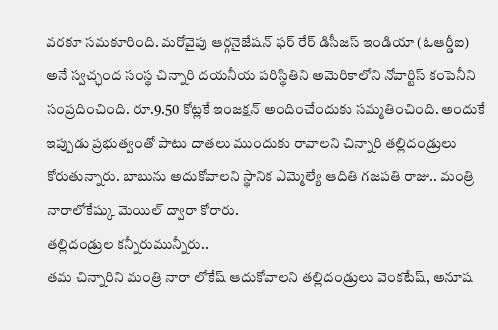వరకూ సమకూరింది. మరోవైపు ఆర్గనైజేషన్ ఫర్ రేర్ డిసీజస్ ఇండియా (ఓఆర్డీఐ) అనే స్వచ్ఛంద సంస్థ చిన్నారి దయనీయ పరిస్థితిని అమెరికాలోని నోవార్టిస్ కంపెనీని సంప్రదించింది. రూ.9.50 కోట్లకే ఇంజక్షన్ అందించేందుకు సమ్మతించింది. అందుకే ఇప్పుడు ప్రభుత్వంతో పాటు దాతలు ముందుకు రావాలని చిన్నారి తల్లిదండ్రులు కోరుతున్నారు. బాబును అదుకోవాలని స్థానిక ఎమ్మెల్యే ఆదితి గజపతి రాజు.. మంత్రి నారాలోకేష్కు మెయిల్ ద్వారా కోరారు.
తల్లిదండ్రుల కన్నీరుమున్నీరు..
తమ చిన్నారిని మంత్రి నారా లోకేష్ ఆదుకోవాలని తల్లిదండ్రులు వెంకటేష్, అనూష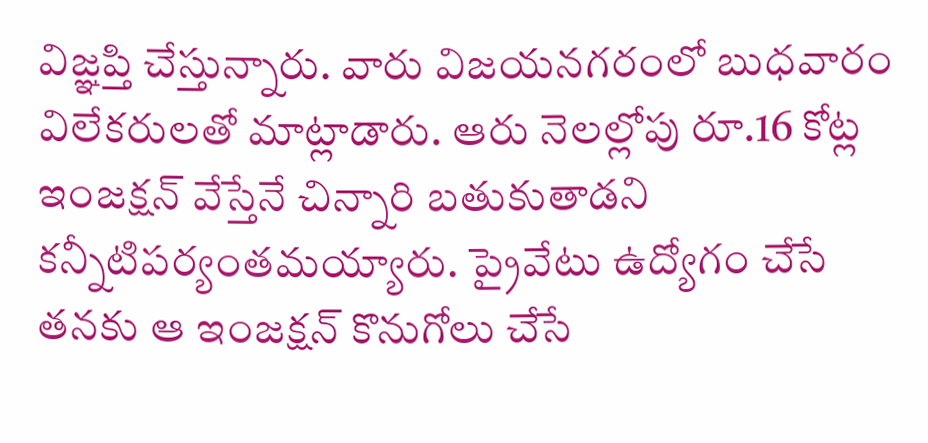విజ్ఞప్తి చేస్తున్నారు. వారు విజయనగరంలో బుధవారం విలేకరులతో మాట్లాడారు. ఆరు నెలల్లోపు రూ.16 కోట్ల ఇంజక్షన్ వేస్తేనే చిన్నారి బతుకుతాడని కన్నీటిపర్యంతమయ్యారు. ప్రైవేటు ఉద్యోగం చేసే తనకు ఆ ఇంజక్షన్ కొనుగోలు చేసే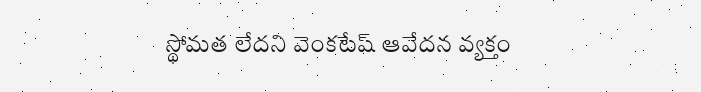స్థోమత లేదని వెంకటేష్ ఆవేదన వ్యక్తం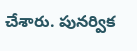చేశారు. పునర్విక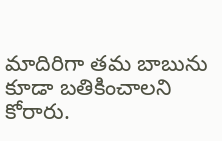మాదిరిగా తమ బాబును కూడా బతికించాలని కోరారు.